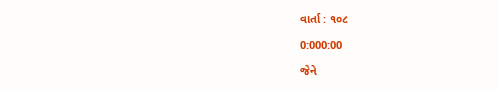વાર્તા : ૧૦૮

0:000:00

જેને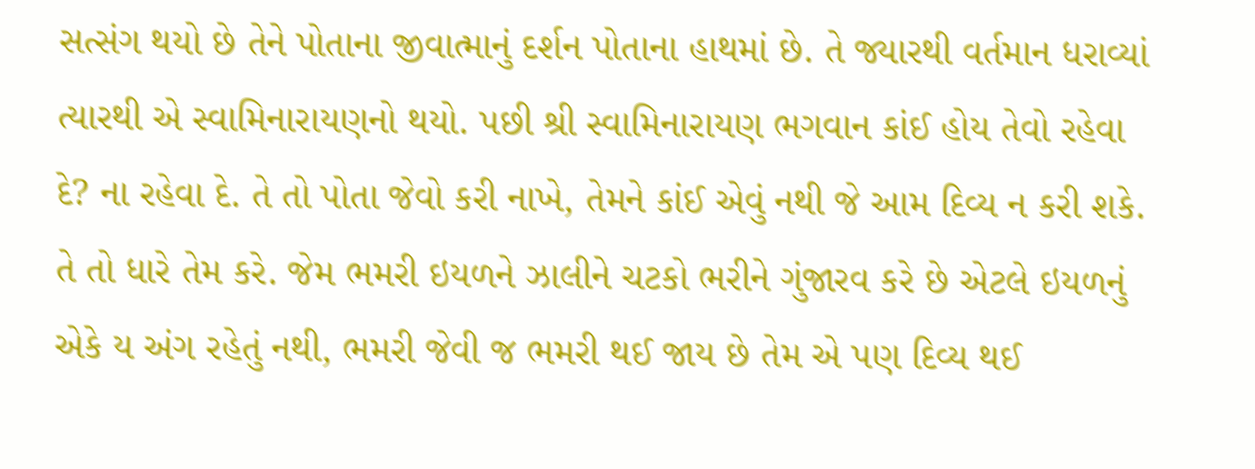સત્સંગ થયો છે તેને પોતાના જીવાત્માનું દર્શન પોતાના હાથમાં છે. તે જ્યારથી વર્તમાન ધરાવ્યાં ત્યારથી એ સ્વામિનારાયણનો થયો. પછી શ્રી સ્વામિનારાયણ ભગવાન કાંઈ હોય તેવો રહેવા દે? ના રહેવા દે. તે તો પોતા જેવો કરી નાખે, તેમને કાંઈ એવું નથી જે આમ દિવ્ય ન કરી શકે. તે તો ધારે તેમ કરે. જેમ ભમરી ઇયળને ઝાલીને ચટકો ભરીને ગુંજારવ કરે છે એટલે ઇયળનું એકે ય અંગ રહેતું નથી, ભમરી જેવી જ ભમરી થઈ જાય છે તેમ એ પણ દિવ્ય થઈ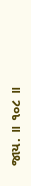જાય. ॥ ૧૦૮ ॥